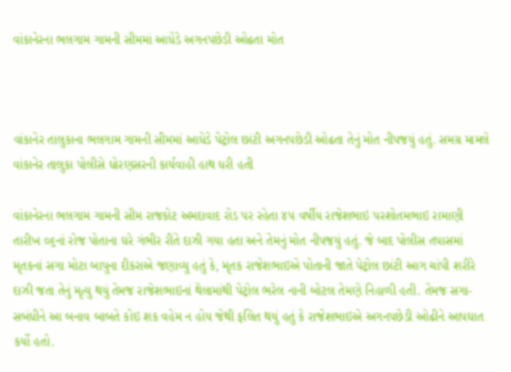વાંકાનેરના ભલગામ ગામની સીમમાં આધેડે અગનપછેડી ઓઢતા મોત



વાંકાનેર તાલુકાના ભલગામ ગામની સીમમાં આધેડે પેટ્રોલ છાંટી અગનપછેડી ઓઢતા તેનું મોત નીપજયું હતું. સમગ્ર મામલે વાંકાનેર તાલુકા પોલીસે ધોરણસરની કાર્યવાહી હાથ ધરી હતી

વાંકાનેરના ભલગામ ગામની સીમ રાજકોટ અમદાવાદ રોડ પર રહેતા ૪૫ વર્ષીય રાજેશભાઇ પરશોતમભાઇ રામાણી તારીખ ૦૬નાં રોજ પોતાના ઘરે ગંભીર રીતે દાઝી ગયા હતા અને તેમનું મોત નીપજયું હતું. જે બાદ પોલીસ તપાસમાં મૃતકનાં સગા મોટા બાપુના દીકરાએ જણાવ્યુ હતું કે, મૃતક રાજેશભાઇએ પોતાની જાતે પેટ્રોલ છાંટી આગ ચાંપી શરીરે દાઝી જતા તેનું મૃત્યુ થયું તેમજ રાજેશભાઇનાં થેલામાંથી પેટ્રોલ ભરેલ નાની બોટલ તેમણે નિહાળી હતી. તેમજ સગા-સબંધીને આ બનાવ બાબતે કોઇ શક વહેમ ન હોય જેથી ફલિત થયું હતું કે રાજેશભાઇએ અગનપછેડી ઓઢીને આપઘાત કર્યો હતો.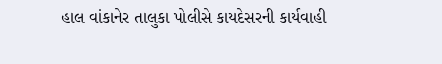હાલ વાંકાનેર તાલુકા પોલીસે કાયદેસરની કાર્યવાહી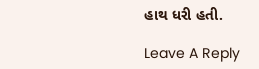હાથ ધરી હતી.

Leave A Reply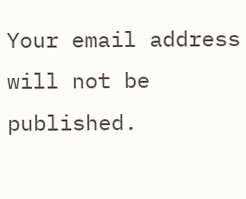Your email address will not be published.